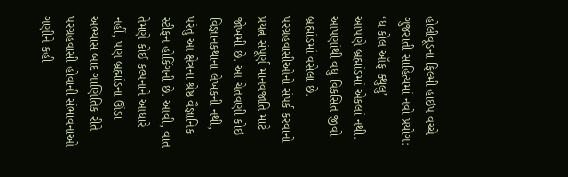હોલીવૂડના ફિલ્મી હાઇપ વચ્ચે ગુજરાતી સાહિત્યમાં નવો પ્રયોગ: ‘ધ કોલ ઑફ ક્થુલુ’
આપણે બ્રહ્માંડમાં એકલાં નથી. આપણાંથી વધુ વિકસિત જીવો બ્રહ્માંડમાં વસેલા છે. પરગ્રહવાસીઓનો સંપર્ક કરવાનો પ્રયત્ન સંપૂર્ણ માનવજાતિ માટે જોખમી છે. આ ચેતવણી કોઇ વિજ્ઞાનકથાના લેખકની નથી, પરંતુ આ ક્ષેત્રના શ્રેષ્ઠ વૈજ્ઞાનિક સ્ટીફન હોકિંગની છે. આવી, વાત તેમણે કોઈ કલ્પનાને આધારે નહીં, પણ બ્રહ્માંડના ઊંડા અભ્યાસ બાદ ગાણિતિક રીતે પરગ્રહવાસી હોવાની સંભાવનાઓ ગણીને કહી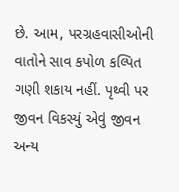છે. આમ, પરગ્રહવાસીઓની વાતોને સાવ કપોળ કલ્પિત ગણી શકાય નહીં. પૃથ્વી પર જીવન વિકસ્યું એવું જીવન અન્ય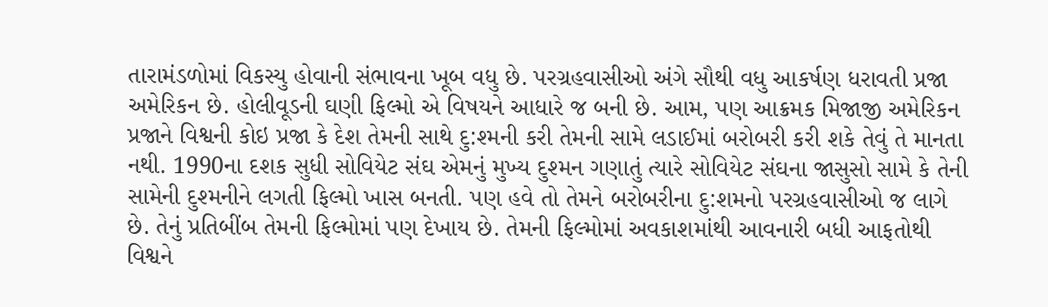તારામંડળોમાં વિકસ્યુ હોવાની સંભાવના ખૂબ વધુ છે. પરગ્રહવાસીઓ અંગે સૌથી વધુ આકર્ષણ ધરાવતી પ્રજા અમેરિકન છે. હોલીવૂડની ઘણી ફિલ્મો એ વિષયને આધારે જ બની છે. આમ, પણ આક્રમક મિજાજી અમેરિકન પ્રજાને વિશ્વની કોઇ પ્રજા કે દેશ તેમની સાથે દુ:શ્મની કરી તેમની સામે લડાઈમાં બરોબરી કરી શકે તેવું તે માનતા નથી. 1990ના દશક સુધી સોવિયેટ સંઘ એમનું મુખ્ય દુશ્મન ગણાતું ત્યારે સોવિયેટ સંઘના જાસુસો સામે કે તેની સામેની દુશ્મનીને લગતી ફિલ્મો ખાસ બનતી. પણ હવે તો તેમને બરોબરીના દુ:શમનો પરગ્રહવાસીઓ જ લાગે છે. તેનું પ્રતિબીંબ તેમની ફિલ્મોમાં પણ દેખાય છે. તેમની ફિલ્મોમાં અવકાશમાંથી આવનારી બધી આફતોથી વિશ્વને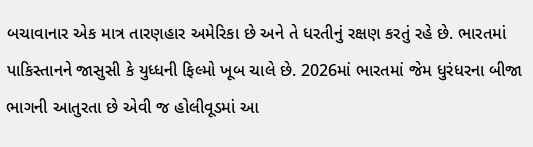બચાવાનાર એક માત્ર તારણહાર અમેરિકા છે અને તે ધરતીનું રક્ષણ કરતું રહે છે. ભારતમાં પાકિસ્તાનને જાસુસી કે યુધ્ધની ફિલ્મો ખૂબ ચાલે છે. 2026માં ભારતમાં જેમ ધુરંધરના બીજા ભાગની આતુરતા છે એવી જ હોલીવૂડમાં આ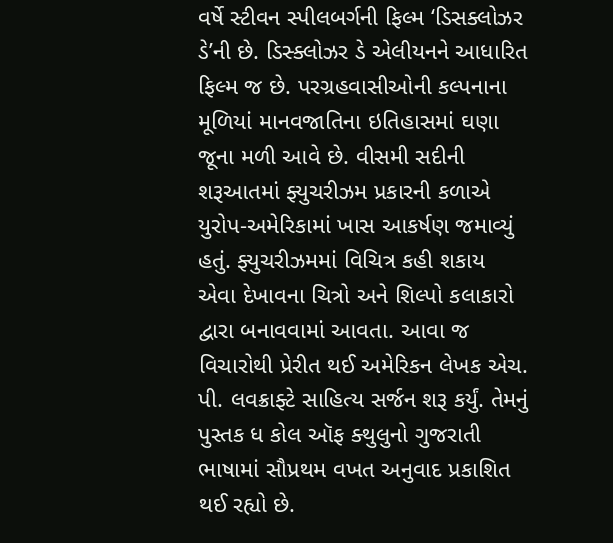વર્ષે સ્ટીવન સ્પીલબર્ગની ફિલ્મ ‘ડિસક્લોઝર ડે’ની છે. ડિસ્ક્લોઝર ડે એલીયનને આધારિત ફિલ્મ જ છે. પરગ્રહવાસીઓની કલ્પનાના મૂળિયાં માનવજાતિના ઇતિહાસમાં ઘણા જૂના મળી આવે છે. વીસમી સદીની શરૂઆતમાં ફ્યુચરીઝમ પ્રકારની કળાએ યુરોપ-અમેરિકામાં ખાસ આકર્ષણ જમાવ્યું હતું. ફ્યુચરીઝમમાં વિચિત્ર કહી શકાય એવા દેખાવના ચિત્રો અને શિલ્પો કલાકારો દ્વારા બનાવવામાં આવતા. આવા જ વિચારોથી પ્રેરીત થઈ અમેરિકન લેખક એચ. પી. લવક્રાફ્ટે સાહિત્ય સર્જન શરૂ કર્યું. તેમનું પુસ્તક ધ કોલ ઑફ ક્થુલુનો ગુજરાતી ભાષામાં સૌપ્રથમ વખત અનુવાદ પ્રકાશિત થઈ રહ્યો છે.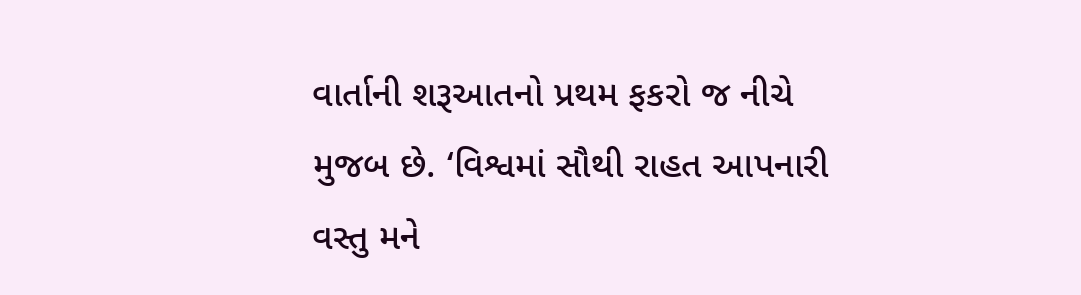વાર્તાની શરૂઆતનો પ્રથમ ફકરો જ નીચે મુજબ છે. ‘વિશ્વમાં સૌથી રાહત આપનારી વસ્તુ મને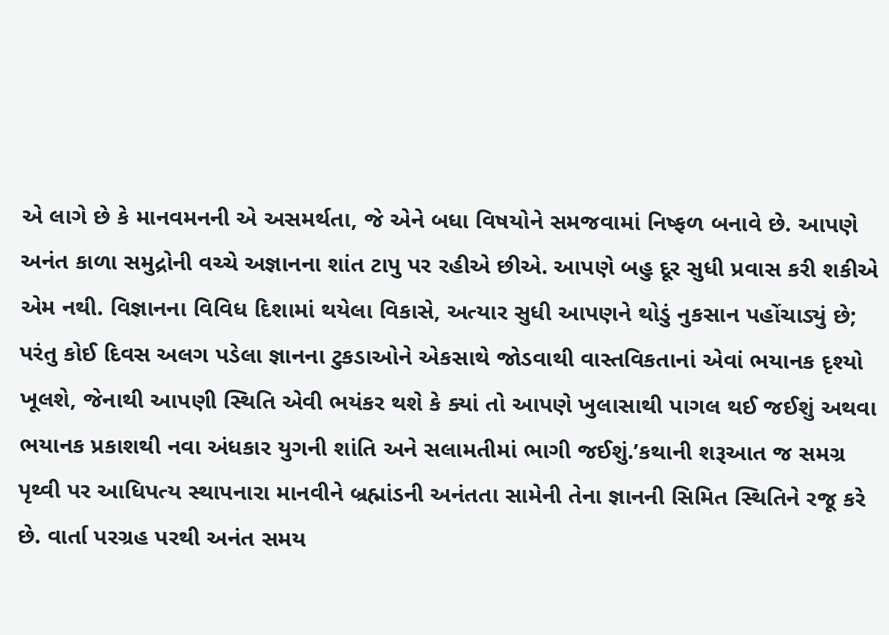એ લાગે છે કે માનવમનની એ અસમર્થતા, જે એને બધા વિષયોને સમજવામાં નિષ્ફળ બનાવે છે. આપણે અનંત કાળા સમુદ્રોની વચ્ચે અજ્ઞાનના શાંત ટાપુ પર રહીએ છીએ. આપણે બહુ દૂર સુધી પ્રવાસ કરી શકીએ એમ નથી. વિજ્ઞાનના વિવિધ દિશામાં થયેલા વિકાસે, અત્યાર સુધી આપણને થોડું નુકસાન પહોંચાડ્યું છે; પરંતુ કોઈ દિવસ અલગ પડેલા જ્ઞાનના ટુકડાઓને એકસાથે જોડવાથી વાસ્તવિકતાનાં એવાં ભયાનક દૃશ્યો ખૂલશે, જેનાથી આપણી સ્થિતિ એવી ભયંકર થશે કે ક્યાં તો આપણે ખુલાસાથી પાગલ થઈ જઈશું અથવા ભયાનક પ્રકાશથી નવા અંધકાર યુગની શાંતિ અને સલામતીમાં ભાગી જઈશું.’કથાની શરૂઆત જ સમગ્ર પૃથ્વી પર આધિપત્ય સ્થાપનારા માનવીને બ્રહ્માંડની અનંતતા સામેની તેના જ્ઞાનની સિમિત સ્થિતિને રજૂ કરે છે. વાર્તા પરગ્રહ પરથી અનંત સમય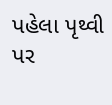પહેલા પૃથ્વી પર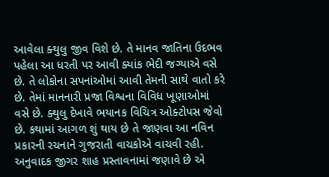આવેલા ક્થુલુ જીવ વિશે છે. તે માનવ જાતિના ઉદભવ પહેલા આ ધરતી પર આવી ક્યાંક ભેદી જગ્યાએ વસે છે. તે લોકોના સપનાંઓમાં આવી તેમની સાથે વાતો કરે છે. તેમાં માનનારી પ્રજા વિશ્વના વિવિધ ખૂણાઓમાં વસે છે. ક્થુલુ દેખાવે ભયાનક વિચિત્ર ઓક્ટોપસ જેવો છે. કથામાં આગળ શું થાય છે તે જાણવા આ નવિન પ્રકારની રચનાને ગુજરાતી વાચકોએ વાચવી રહી. અનુવાદક જીગર શાહ પ્રસ્તાવનામાં જણાવે છે એ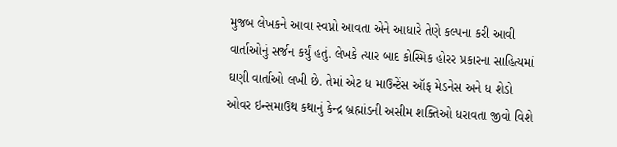મુજબ લેખકને આવા સ્વપ્નો આવતા એને આધારે તેણે કલ્પના કરી આવી વાર્તાઓનું સર્જન કર્યું હતું. લેખકે ત્યાર બાદ કોસ્મિક હોરર પ્રકારના સાહિત્યમાં ઘણી વાર્તાઓ લખી છે. તેમાં એટ ધ માઉન્ટેંસ ઑફ મેડનેસ અને ધ શેડો ઓવર ઇન્સમાઉથ કથાનું કેન્દ્ર બ્રહ્માંડની અસીમ શક્તિઓ ધરાવતા જીવો વિશે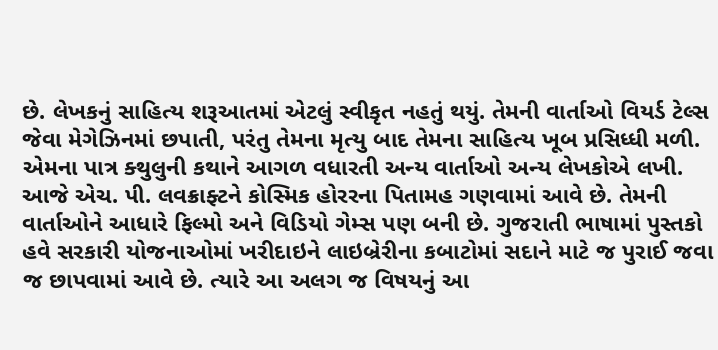છે. લેખકનું સાહિત્ય શરૂઆતમાં એટલું સ્વીકૃત નહતું થયું. તેમની વાર્તાઓ વિયર્ડ ટેલ્સ જેવા મેગેઝિનમાં છપાતી, પરંતુ તેમના મૃત્યુ બાદ તેમના સાહિત્ય ખૂબ પ્રસિધ્ધી મળી. એમના પાત્ર ક્થુલુની કથાને આગળ વધારતી અન્ય વાર્તાઓ અન્ય લેખકોએ લખી. આજે એચ. પી. લવક્રાફ્ટને કોસ્મિક હોરરના પિતામહ ગણવામાં આવે છે. તેમની વાર્તાઓને આધારે ફિલ્મો અને વિડિયો ગેમ્સ પણ બની છે. ગુજરાતી ભાષામાં પુસ્તકો હવે સરકારી યોજનાઓમાં ખરીદાઇને લાઇબ્રેરીના કબાટોમાં સદાને માટે જ પુરાઈ જવા જ છાપવામાં આવે છે. ત્યારે આ અલગ જ વિષયનું આ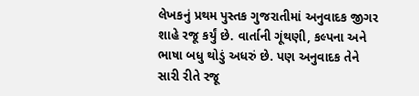લેખકનું પ્રથમ પુસ્તક ગુજરાતીમાં અનુવાદક જીગર શાહે રજૂ કર્યું છે. વાર્તાની ગૂંથણી, કલ્પના અને ભાષા બધુ થોડું અધરું છે. પણ અનુવાદક તેને સારી રીતે રજૂ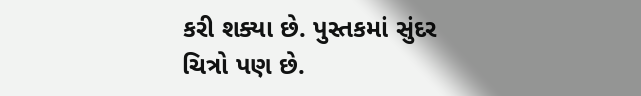કરી શક્યા છે. પુસ્તકમાં સુંદર ચિત્રો પણ છે.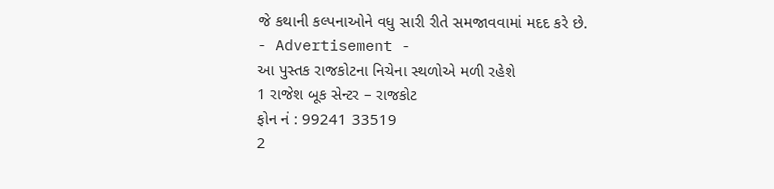જે કથાની કલ્પનાઓને વધુ સારી રીતે સમજાવવામાં મદદ કરે છે.
- Advertisement -
આ પુસ્તક રાજકોટના નિચેના સ્થળોએ મળી રહેશે
1 રાજેશ બૂક સેન્ટર – રાજકોટ
ફોન નં : 99241 33519
2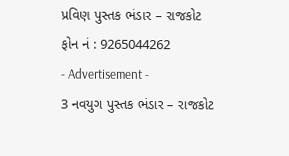પ્રવિણ પુસ્તક ભંડાર – રાજકોટ
ફોન નં : 9265044262
- Advertisement -
3 નવયુગ પુસ્તક ભંડાર – રાજકોટ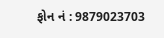ફોન નં : 9879023703